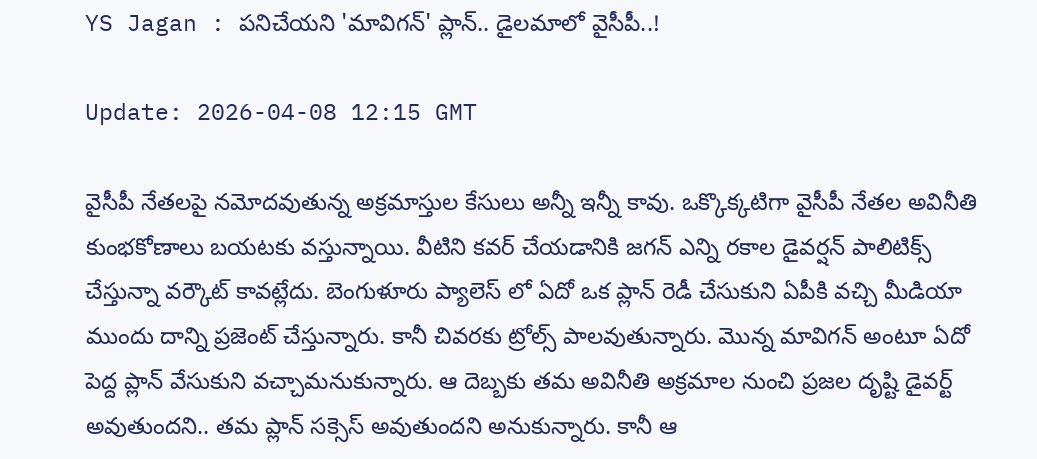YS Jagan : పనిచేయని 'మావిగన్' ప్లాన్.. డైలమాలో వైసీపీ..!

Update: 2026-04-08 12:15 GMT

వైసీపీ నేతలపై నమోదవుతున్న అక్రమాస్తుల కేసులు అన్నీ ఇన్నీ కావు. ఒక్కొక్కటిగా వైసీపీ నేతల అవినీతి కుంభకోణాలు బయటకు వస్తున్నాయి. వీటిని కవర్ చేయడానికి జగన్ ఎన్ని రకాల డైవర్షన్ పాలిటిక్స్ చేస్తున్నా వర్కౌట్ కావట్లేదు. బెంగుళూరు ప్యాలెస్ లో ఏదో ఒక ప్లాన్ రెడీ చేసుకుని ఏపీకి వచ్చి మీడియా ముందు దాన్ని ప్రజెంట్ చేస్తున్నారు. కానీ చివరకు ట్రోల్స్ పాలవుతున్నారు. మొన్న మావిగన్ అంటూ ఏదో పెద్ద ప్లాన్ వేసుకుని వచ్చామనుకున్నారు. ఆ దెబ్బకు తమ అవినీతి అక్రమాల నుంచి ప్రజల దృష్టి డైవర్ట్ అవుతుందని.. తమ ప్లాన్ సక్సెస్ అవుతుందని అనుకున్నారు. కానీ ఆ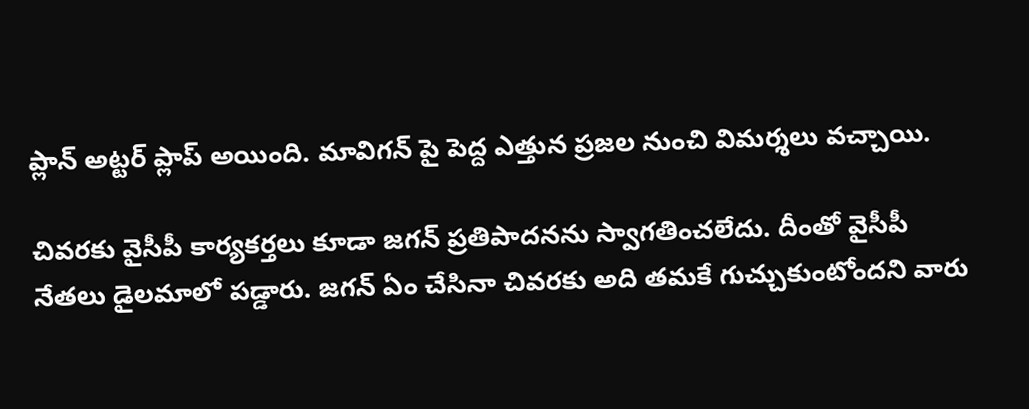ప్లాన్ అట్టర్ ప్లాప్ అయింది. మావిగన్ పై పెద్ద ఎత్తున ప్రజల నుంచి విమర్శలు వచ్చాయి.

చివరకు వైసీపీ కార్యకర్తలు కూడా జగన్ ప్రతిపాదనను స్వాగతించలేదు. దీంతో వైసీపీ నేతలు డైలమాలో పడ్డారు. జగన్ ఏం చేసినా చివరకు అది తమకే గుచ్చుకుంటోందని వారు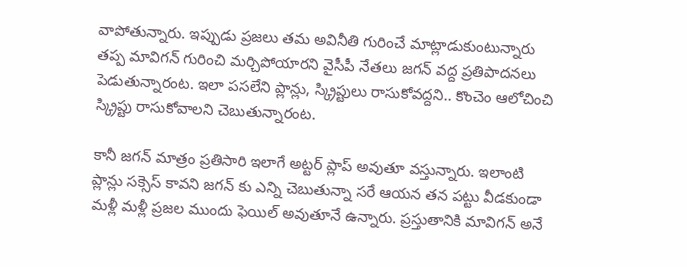వాపోతున్నారు. ఇప్పుడు ప్రజలు తమ అవినీతి గురించే మాట్లాడుకుంటున్నారు తప్ప మావిగన్ గురించి మర్చిపోయారని వైసీపీ నేతలు జగన్ వద్ద ప్రతిపాదనలు పెడుతున్నారంట. ఇలా పసలేని ప్లాన్లు, స్క్రిప్టులు రాసుకోవద్దని.. కొంచెం ఆలోచించి స్క్రిప్టు రాసుకోవాలని చెబుతున్నారంట.

కానీ జగన్ మాత్రం ప్రతిసారి ఇలాగే అట్టర్ ప్లాప్ అవుతూ వస్తున్నారు. ఇలాంటి ప్లాన్లు సక్సెస్ కావని జగన్ కు ఎన్ని చెబుతున్నా సరే ఆయన తన పట్టు వీడకుండా మళ్లీ మళ్లీ ప్రజల ముందు ఫెయిల్ అవుతూనే ఉన్నారు. ప్రస్తుతానికి మావిగన్ అనే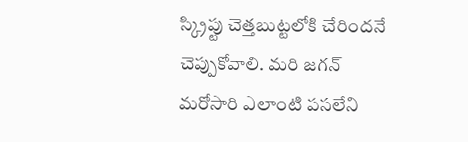స్క్రిప్టు చెత్తబుట్టలోకి చేరిందనే చెప్పుకోవాలి. మరి జగన్ మరోసారి ఎలాంటి పసలేని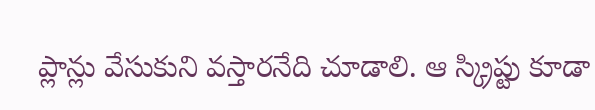ప్లాన్లు వేసుకుని వస్తారనేది చూడాలి. ఆ స్క్రిప్టు కూడా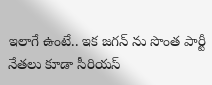ఇలాగే ఉంటే.. ఇక జగన్ ను సొంత పార్టీ నేతలు కూడా సీరియస్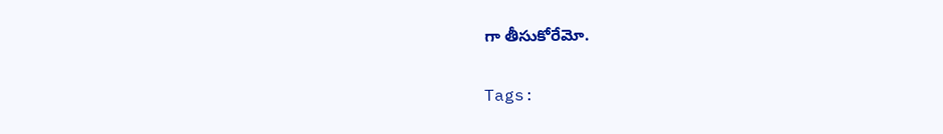గా తీసుకోరేమో.

Tags: